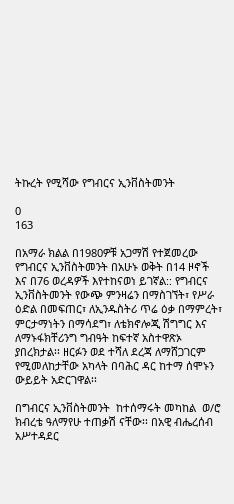ትኩረት የሚሻው የግብርና ኢንቨስትመንት

0
163

በአማራ ክልል በ1980ዎቹ አጋማሽ የተጀመረው የግብርና ኢንቨስትመንት በአሁኑ ወቅት በ14 ዞኖች እና በ76 ወረዳዎች እየተከናወነ ይገኛል:: የግብርና ኢንቨስትመንት የውጭ ምንዛሬን በማስገኘት፣ የሥራ ዕድል በመፍጠር፣ ለኢንዱስትሪ ጥሬ ዕቃ በማምረት፣  ምርታማነትን በማሳደግ፣ ለቴክኖሎጂ ሽግግር እና ለማኑፋክቸሪንግ ግብዓት ከፍተኛ አስተዋጽኦ ያበረክታል፡፡ ዘርፉን ወደ ተሻለ ደረጃ ለማሸጋገርም  የሚመለከታቸው አካላት በባሕር ዳር ከተማ ሰሞኑን ውይይት አድርገዋል፡፡

በግብርና ኢንቨስትመንት  ከተሰማሩት መካከል  ወ/ሮ ክብረቴ ዓለማየሁ ተጠቃሽ ናቸው፡፡ በአዊ ብሔረሰብ አሥተዳደር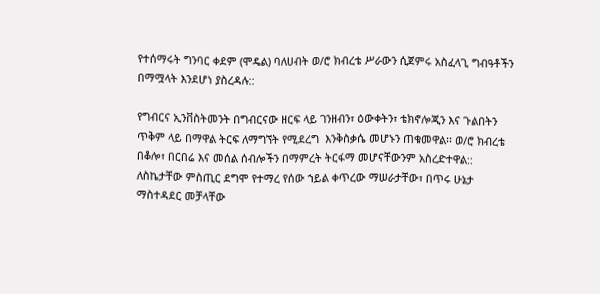የተሰማሩት ግንባር ቀደም (ሞዴል) ባለሀብት ወ/ሮ ክብረቴ ሥራውን ሲጀምሩ አስፈላጊ ግብዓቶችን በማሟላት እንደሆነ ያስረዳሉ::

የግብርና ኢንቨስትመንት በግብርናው ዘርፍ ላይ ገንዘብን፣ ዕውቀትን፣ ቴክኖሎጂን እና ጉልበትን ጥቅም ላይ በማዋል ትርፍ ለማግኘት የሚደረግ  እንቅስቃሴ መሆኑን ጠቁመዋል፡፡ ወ/ሮ ክብረቴ በቆሎ፣ በርበሬ እና መሰል ሰብሎችን በማምረት ትርፋማ መሆናቸውንም አስረድተዋል:: ለስኬታቸው ምስጢር ደግሞ የተማረ የሰው ኀይል ቀጥረው ማሠራታቸው፣ በጥሩ ሁኔታ ማስተዳደር መቻላቸው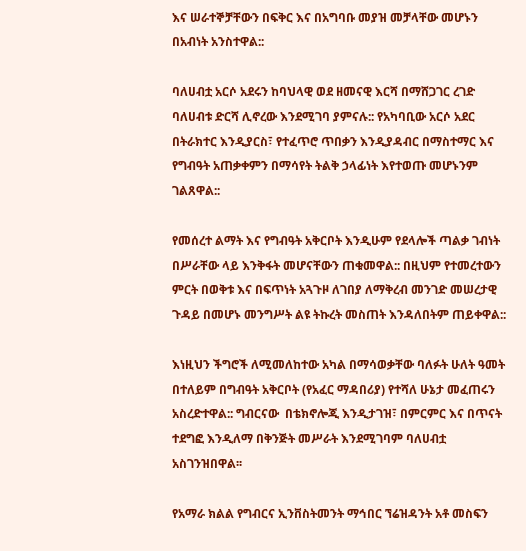እና ሠራተኞቻቸውን በፍቅር እና በአግባቡ መያዝ መቻላቸው መሆኑን በአብነት አንስተዋል::

ባለሀብቷ አርሶ አደሩን ከባህላዊ ወደ ዘመናዊ እርሻ በማሸጋገር ረገድ ባለሀብቱ ድርሻ ሊኖረው እንደሚገባ ያምናሉ:: የአካባቢው አርሶ አደር በትራክተር እንዲያርስ፣ የተፈጥሮ ጥበቃን እንዲያዳብር በማስተማር እና የግብዓት አጠቃቀምን በማሳየት ትልቅ ኃላፊነት እየተወጡ መሆኑንም ገልጸዋል::

የመሰረተ ልማት እና የግብዓት አቅርቦት እንዲሁም የደላሎች ጣልቃ ገብነት በሥራቸው ላይ እንቅፋት መሆናቸውን ጠቁመዋል:: በዚህም የተመረተውን ምርት በወቅቱ እና በፍጥነት አጓጉዞ ለገበያ ለማቅረብ መንገድ መሠረታዊ ጉዳይ በመሆኑ መንግሥት ልዩ ትኩረት መስጠት እንዳለበትም ጠይቀዋል::

እነዚህን ችግሮች ለሚመለከተው አካል በማሳወቃቸው ባለፉት ሁለት ዓመት በተለይም በግብዓት አቅርቦት (የአፈር ማዳበሪያ) የተሻለ ሁኔታ መፈጠሩን አስረድተዋል:: ግብርናው  በቴክኖሎጂ እንዲታገዝ፣ በምርምር እና በጥናት ተደግፎ እንዲለማ በቅንጅት መሥራት እንደሚገባም ባለሀብቷ አስገንዝበዋል፡፡

የአማራ ክልል የግብርና ኢንቨስትመንት ማኅበር ኘሬዝዳንት አቶ መስፍን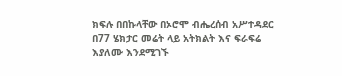ክፍሉ በበኩላቸው በኦሮሞ ብሔረሰብ አሥተዳደር በ77 ሄክታር መሬት ላይ አትክልት እና ፍራፍሬ እያለሙ እንደሚገኙ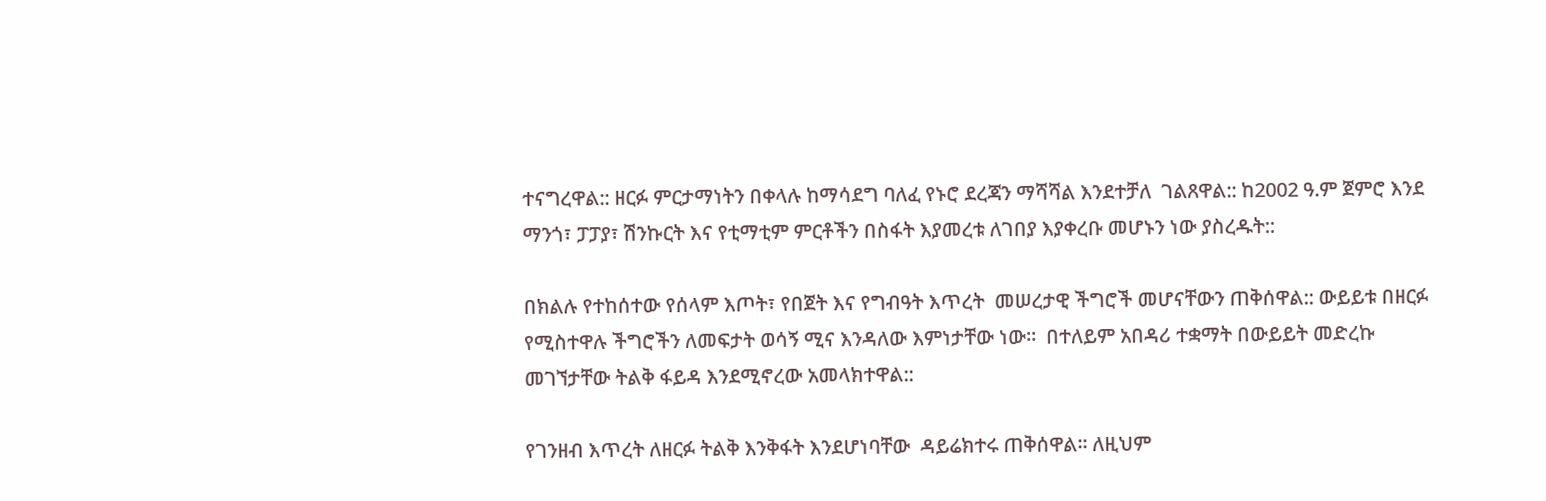ተናግረዋል:: ዘርፉ ምርታማነትን በቀላሉ ከማሳደግ ባለፈ የኑሮ ደረጃን ማሻሻል እንደተቻለ  ገልጸዋል:: ከ2002 ዓ.ም ጀምሮ እንደ ማንጎ፣ ፓፓያ፣ ሽንኩርት እና የቲማቲም ምርቶችን በስፋት እያመረቱ ለገበያ እያቀረቡ መሆኑን ነው ያስረዱት::

በክልሉ የተከሰተው የሰላም እጦት፣ የበጀት እና የግብዓት እጥረት  መሠረታዊ ችግሮች መሆናቸውን ጠቅሰዋል:: ውይይቱ በዘርፉ የሚስተዋሉ ችግሮችን ለመፍታት ወሳኝ ሚና እንዳለው እምነታቸው ነው፡፡  በተለይም አበዳሪ ተቋማት በውይይት መድረኩ መገኘታቸው ትልቅ ፋይዳ እንደሚኖረው አመላክተዋል::

የገንዘብ እጥረት ለዘርፉ ትልቅ እንቅፋት እንደሆነባቸው  ዳይሬክተሩ ጠቅሰዋል፡፡ ለዚህም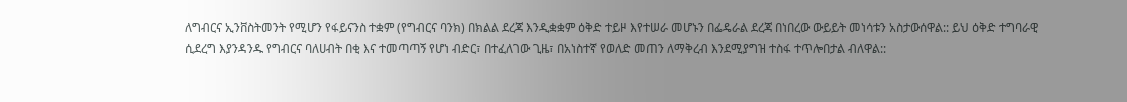ለግብርና ኢንቨስትመንት የሚሆን የፋይናንስ ተቋም (የግብርና ባንክ) በክልል ደረጃ እንዲቋቋም ዕቅድ ተይዞ እየተሠራ መሆኑን በፌዴራል ደረጃ በነበረው ውይይት መነሳቱን አስታውሰዋል:: ይህ ዕቅድ ተግባራዊ ሲደረግ እያንዳንዱ የግብርና ባለሀብት በቂ እና ተመጣጣኝ የሆነ ብድር፣ በተፈለገው ጊዜ፣ በአነስተኛ የወለድ መጠን ለማቅረብ እንደሚያግዝ ተስፋ ተጥሎበታል ብለዋል::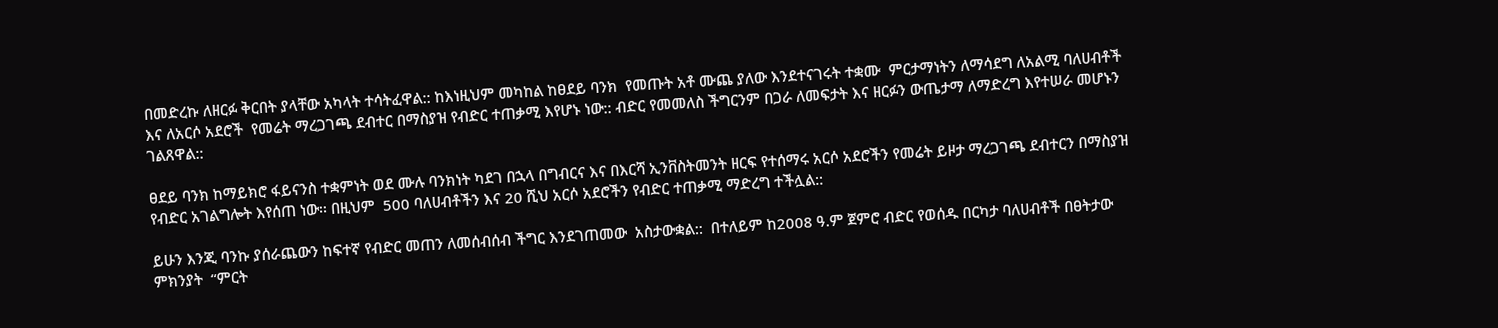በመድረኩ ለዘርፉ ቅርበት ያላቸው አካላት ተሳትፈዋል:: ከእነዚህም መካከል ከፀደይ ባንክ  የመጡት አቶ ሙጨ ያለው እንደተናገሩት ተቋሙ  ምርታማነትን ለማሳደግ ለአልሚ ባለሀብቶች እና ለአርሶ አደሮች  የመሬት ማረጋገጫ ደብተር በማስያዝ የብድር ተጠቃሚ እየሆኑ ነው:: ብድር የመመለስ ችግርንም በጋራ ለመፍታት እና ዘርፉን ውጤታማ ለማድረግ እየተሠራ መሆኑን ገልጸዋል::

ፀደይ ባንክ ከማይክሮ ፋይናንስ ተቋምነት ወደ ሙሉ ባንክነት ካደገ በኋላ በግብርና እና በእርሻ ኢንቨስትመንት ዘርፍ የተሰማሩ አርሶ አደሮችን የመሬት ይዞታ ማረጋገጫ ደብተርን በማስያዝ የብድር አገልግሎት እየሰጠ ነው፡፡ በዚህም  500 ባለሀብቶችን እና 20 ሺህ አርሶ አደሮችን የብድር ተጠቃሚ ማድረግ ተችሏል::

ይሁን እንጂ ባንኩ ያሰራጨውን ከፍተኛ የብድር መጠን ለመሰብሰብ ችግር እንደገጠመው  አስታውቋል::  በተለይም ከ2008 ዓ.ም ጀምሮ ብድር የወሰዱ በርካታ ባለሀብቶች በፀትታው ምክንያት  “ምርት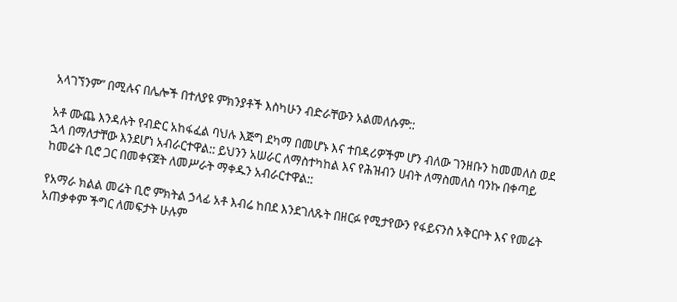አላገኘንም” በሚሉና በሌሎች በተለያዩ ምክንያቶች እስካሁን ብድራቸውን አልመለሱም::

አቶ ሙጨ እንዳሉት የብድር አከፋፈል ባህሉ እጅግ ደካማ በመሆኑ እና ተበዳሪዎችም ሆን ብለው ገንዘቡን ከመመለስ ወደ ኋላ በማለታቸው እንደሆነ አብራርተዋል:: ይህንን አሠራር ለማስተካከል እና የሕዝብን ሀብት ለማስመለስ ባንኩ በቀጣይ ከመሬት ቢሮ ጋር በመቀናጀት ለመሥራት ማቀዱን አብራርተዋል::

የአማራ ክልል መሬት ቢሮ ምክትል ኃላፊ አቶ እብሬ ከበደ እንደገለጹት በዘርፉ የሚታየውን የፋይናንስ አቅርቦት እና የመሬት አጠቃቀም ችግር ለመፍታት ሁሉም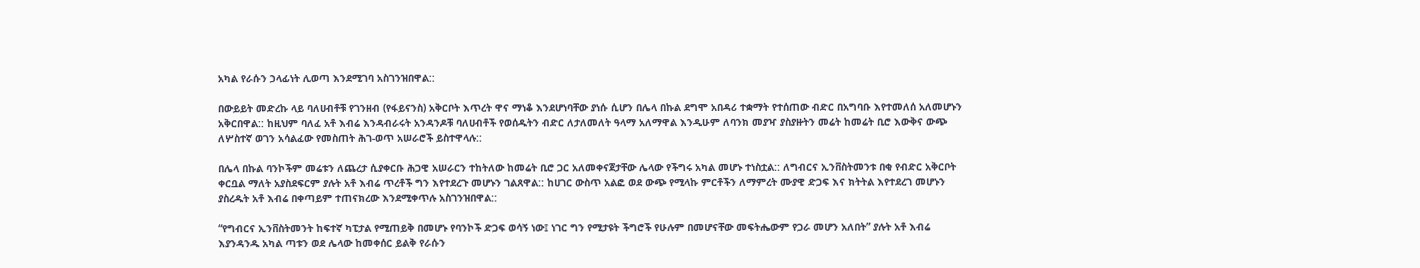አካል የራሱን ኃላፊነት ሊወጣ እንደሚገባ አስገንዝበዋል::

በውይይት መድረኩ ላይ ባለሀብቶቹ የገንዘብ (የፋይናንስ) አቅርቦት እጥረት ዋና ማነቆ እንደሆነባቸው ያነሱ ሲሆን በሌላ በኩል ደግሞ አበዳሪ ተቋማት የተሰጠው ብድር በአግባቡ እየተመለሰ አለመሆኑን አቅርበዋል:: ከዚህም ባለፈ አቶ እብሬ እንዳብራሩት አንዳንዶቹ ባለሀብቶች የወሰዱትን ብድር ለታለመለት ዓላማ አለማዋል እንዲሁም ለባንክ መያዣ ያስያዙትን መሬት ከመሬት ቢሮ እውቅና ውጭ ለሦስተኛ ወገን አሳልፈው የመስጠት ሕገ-ወጥ አሠራሮች ይስተዋላሉ::

በሌላ በኩል ባንኮችም መሬቱን ለጨረታ ሲያቀርቡ ሕጋዊ አሠራርን ተከትለው ከመሬት ቢሮ ጋር አለመቀናጀታቸው ሌላው የችግሩ አካል መሆኑ ተነስቷል:: ለግብርና ኢንቨስትመንቱ በቂ የብድር አቅርቦት ቀርቧል ማለት አያስደፍርም ያሉት አቶ እብሬ ጥረቶች ግን እየተደረጉ መሆኑን ገልጸዋል:: ከሀገር ውስጥ አልፎ ወደ ውጭ የሚላኩ ምርቶችን ለማምረት ሙያዊ ድጋፍ እና ክትትል እየተደረገ መሆኑን ያስረዱት አቶ እብሬ በቀጣይም ተጠናክረው እንደሚቀጥሉ አስገንዝበዋል::

“የግብርና ኢንቨስትመንት ከፍተኛ ካፒታል የሚጠይቅ በመሆኑ የባንኮች ድጋፍ ወሳኝ ነው፤ ነገር ግን የሚታዩት ችግሮች የሁሉም በመሆናቸው መፍትሔውም የጋራ መሆን አለበት” ያሉት አቶ እብሬ እያንዳንዱ አካል ጣቱን ወደ ሌላው ከመቀሰር ይልቅ የራሱን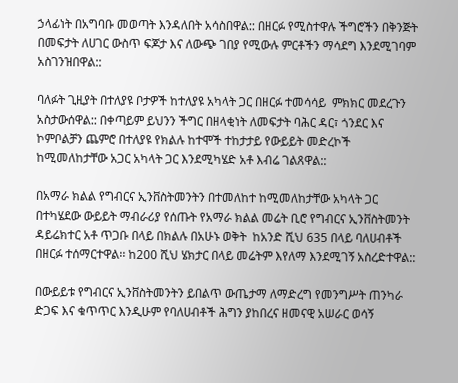ኃላፊነት በአግባቡ መወጣት እንዳለበት አሳስበዋል:: በዘርፉ የሚስተዋሉ ችግሮችን በቅንጅት በመፍታት ለሀገር ውስጥ ፍጆታ እና ለውጭ ገበያ የሚውሉ ምርቶችን ማሳደግ እንደሚገባም አስገንዝበዋል::

ባለፉት ጊዚያት በተለያዩ ቦታዎች ከተለያዩ አካላት ጋር በዘርፉ ተመሳሳይ  ምክክር መደረጉን አስታውሰዋል:: በቀጣይም ይህንን ችግር በዘላቂነት ለመፍታት ባሕር ዳር፣ ጎንደር እና ኮምቦልቻን ጨምሮ በተለያዩ የክልሉ ከተሞች ተከታታይ የውይይት መድረኮች ከሚመለከታቸው አጋር አካላት ጋር እንደሚካሄድ አቶ እብሬ ገልጸዋል::

በአማራ ክልል የግብርና ኢንቨስትመንትን በተመለከተ ከሚመለከታቸው አካላት ጋር በተካሄደው ውይይት ማብራሪያ የሰጡት የአማራ ክልል መሬት ቢሮ የግብርና ኢንቨስትመንት ዳይሬክተር አቶ ጥጋቡ በላይ በክልሉ በአሁኑ ወቅት  ከአንድ ሺህ 635 በላይ ባለሀብቶች በዘርፉ ተሰማርተዋል፡፡ ከ200 ሺህ ሄክታር በላይ መሬትም እየለማ እንደሚገኝ አስረድተዋል::

በውይይቱ የግብርና ኢንቨስትመንትን ይበልጥ ውጤታማ ለማድረግ የመንግሥት ጠንካራ ድጋፍ እና ቁጥጥር እንዲሁም የባለሀብቶች ሕግን ያከበረና ዘመናዊ አሠራር ወሳኝ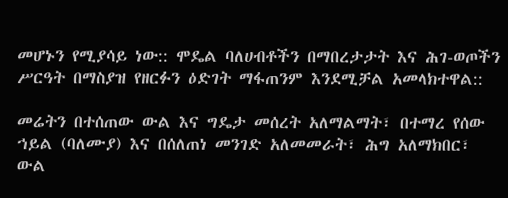መሆኑን የሚያሳይ ነው:: ሞዴል ባለሀብቶችን በማበረታታት እና ሕገ-ወጦችን ሥርዓት በማስያዝ የዘርፉን ዕድገት ማፋጠንም እንደሚቻል አመላክተዋል::

መሬትን በተሰጠው ውል እና ግዴታ መሰረት አለማልማት፣ በተማረ የሰው ኀይል (ባለሙያ) እና በሰለጠነ መንገድ አለመመራት፣ ሕግ አለማክበር፣ ውል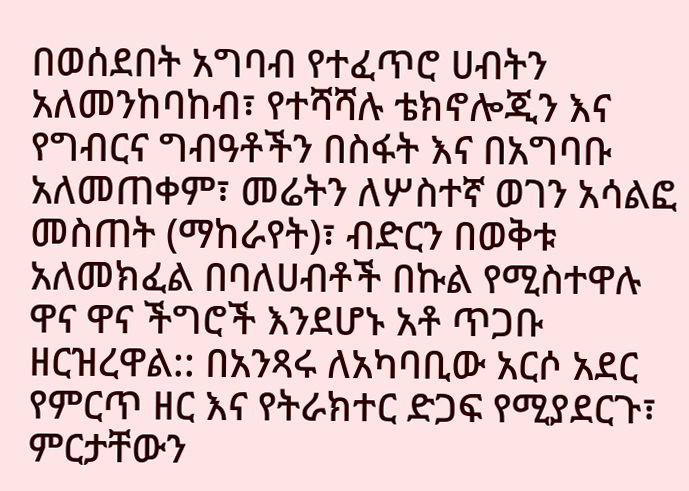በወሰደበት አግባብ የተፈጥሮ ሀብትን አለመንከባከብ፣ የተሻሻሉ ቴክኖሎጂን እና የግብርና ግብዓቶችን በስፋት እና በአግባቡ አለመጠቀም፣ መሬትን ለሦስተኛ ወገን አሳልፎ መስጠት (ማከራየት)፣ ብድርን በወቅቱ አለመክፈል በባለሀብቶች በኩል የሚስተዋሉ ዋና ዋና ችግሮች እንደሆኑ አቶ ጥጋቡ ዘርዝረዋል:: በአንጻሩ ለአካባቢው አርሶ አደር የምርጥ ዘር እና የትራክተር ድጋፍ የሚያደርጉ፣ ምርታቸውን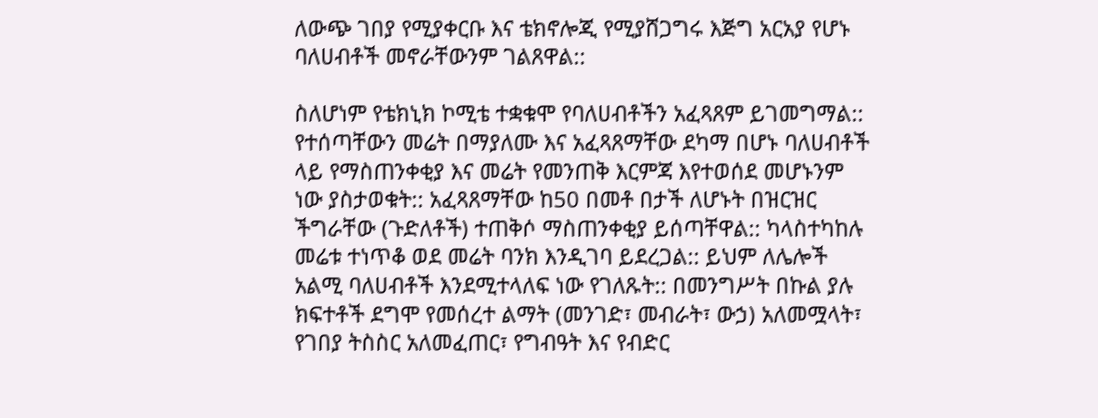ለውጭ ገበያ የሚያቀርቡ እና ቴክኖሎጂ የሚያሸጋግሩ እጅግ አርአያ የሆኑ ባለሀብቶች መኖራቸውንም ገልጸዋል::

ስለሆነም የቴክኒክ ኮሚቴ ተቋቁሞ የባለሀብቶችን አፈጻጸም ይገመግማል:: የተሰጣቸውን መሬት በማያለሙ እና አፈጻጸማቸው ደካማ በሆኑ ባለሀብቶች ላይ የማስጠንቀቂያ እና መሬት የመንጠቅ እርምጃ እየተወሰደ መሆኑንም ነው ያስታወቁት:: አፈጻጸማቸው ከ50 በመቶ በታች ለሆኑት በዝርዝር ችግራቸው (ጉድለቶች) ተጠቅሶ ማስጠንቀቂያ ይሰጣቸዋል:: ካላስተካከሉ መሬቱ ተነጥቆ ወደ መሬት ባንክ እንዲገባ ይደረጋል:: ይህም ለሌሎች አልሚ ባለሀብቶች እንደሚተላለፍ ነው የገለጹት:: በመንግሥት በኩል ያሉ ክፍተቶች ደግሞ የመሰረተ ልማት (መንገድ፣ መብራት፣ ውኃ) አለመሟላት፣ የገበያ ትስስር አለመፈጠር፣ የግብዓት እና የብድር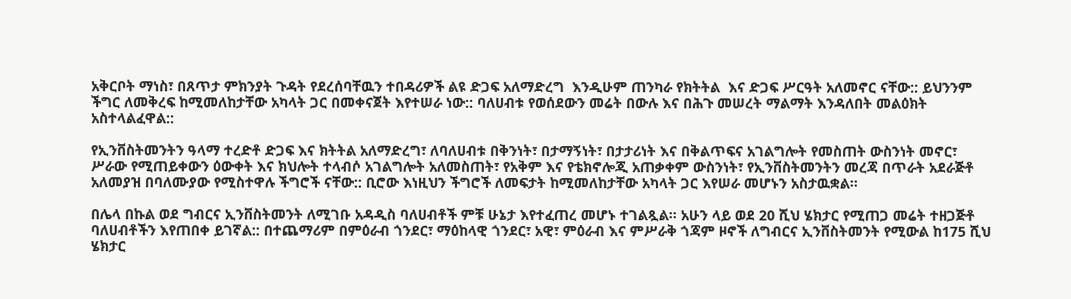አቅርቦት ማነስ፣ በጸጥታ ምክንያት ጉዳት የደረሰባቸዉን ተበዳሪዎች ልዩ ድጋፍ አለማድረግ  እንዲሁም ጠንካራ የክትትል  እና ድጋፍ ሥርዓት አለመኖር ናቸው:: ይህንንም ችግር ለመቅረፍ ከሚመለከታቸው አካላት ጋር በመቀናጀት እየተሠራ ነው:: ባለሀብቱ የወሰደውን መሬት በውሉ እና በሕጉ መሠረት ማልማት እንዳለበት መልዕክት አስተላልፈዋል::

የኢንቨስትመንትን ዓላማ ተረድቶ ድጋፍ እና ክትትል አለማድረግ፣ ለባለሀብቱ በቅንነት፣ በታማኝነት፣ በታታሪነት እና በቅልጥፍና አገልግሎት የመስጠት ውስንነት መኖር፣ ሥራው የሚጠይቀውን ዕውቀት እና ክህሎት ተላብሶ አገልግሎት አለመስጠት፣ የአቅም እና የቴክኖሎጂ አጠቃቀም ውስንነት፣ የኢንቨስትመንትን መረጃ በጥራት አደራጅቶ አለመያዝ በባለሙያው የሚስተዋሉ ችግሮች ናቸው:: ቢሮው እነዚህን ችግሮች ለመፍታት ከሚመለከታቸው አካላት ጋር እየሠራ መሆኑን አስታዉቋል፡፡

በሌላ በኩል ወደ ግብርና ኢንቨስትመንት ለሚገቡ አዳዲስ ባለሀብቶች ምቹ ሁኔታ እየተፈጠረ መሆኑ ተገልጿል፡፡ አሁን ላይ ወደ 20 ሺህ ሄክታር የሚጠጋ መሬት ተዘጋጅቶ ባለሀብቶችን እየጠበቀ ይገኛል:: በተጨማሪም በምዕራብ ጎንደር፣ ማዕከላዊ ጎንደር፣ አዊ፣ ምዕራብ እና ምሥራቅ ጎጃም ዞኖች ለግብርና ኢንቨስትመንት የሚውል ከ175 ሺህ ሄክታር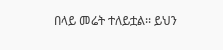በላይ መሬት ተለይቷል፡፡ ይህን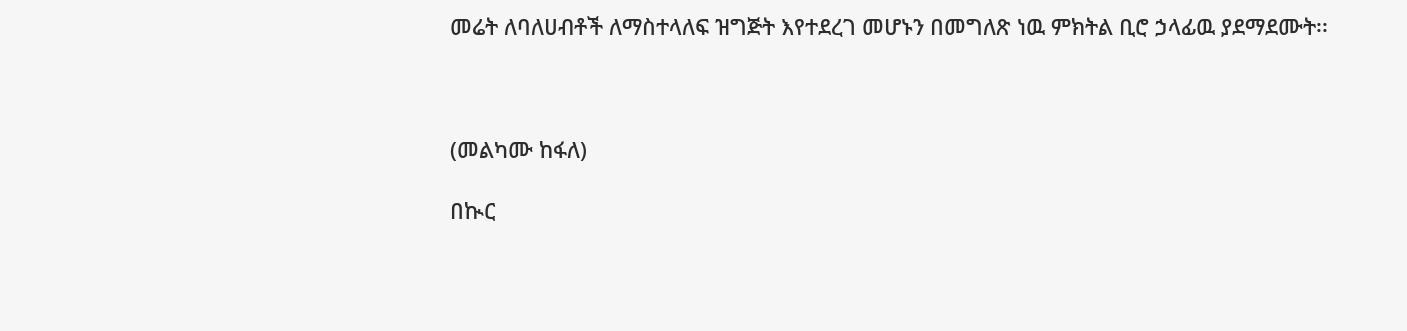መሬት ለባለሀብቶች ለማስተላለፍ ዝግጅት እየተደረገ መሆኑን በመግለጽ ነዉ ምክትል ቢሮ ኃላፊዉ ያደማደሙት፡፡



(መልካሙ ከፋለ)

በኲር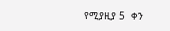የሚያዚያ 5  ቀን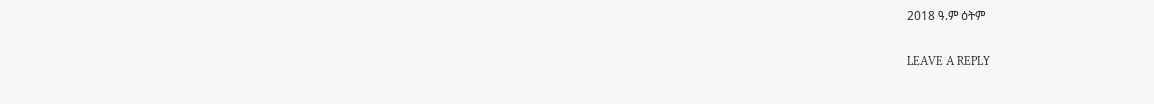2018 ዓ.ም ዕትም

LEAVE A REPLY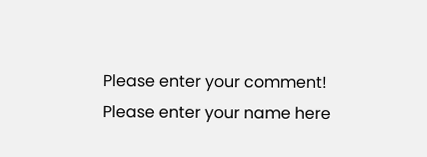Please enter your comment!
Please enter your name here